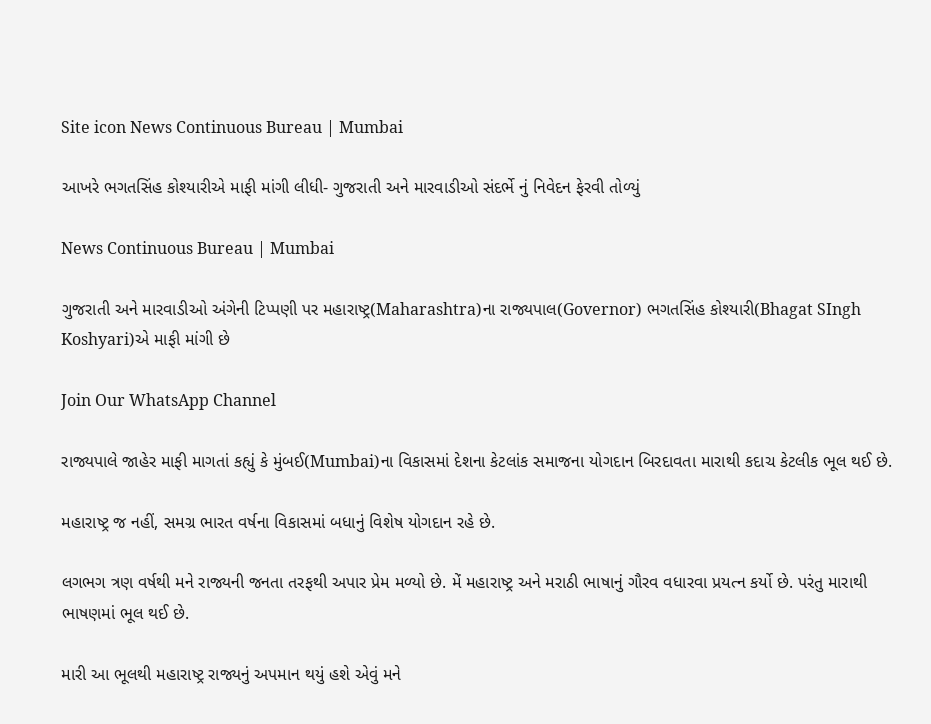Site icon News Continuous Bureau | Mumbai

આખરે ભગતસિંહ કોશ્યારીએ માફી માંગી લીધી- ગુજરાતી અને મારવાડીઓ સંદર્ભે નું નિવેદન ફેરવી તોળ્યું

News Continuous Bureau | Mumbai

ગુજરાતી અને મારવાડીઓ અંગેની ટિપ્પણી પર મહારાષ્ટ્ર(Maharashtra)ના રાજ્યપાલ(Governor) ભગતસિંહ કોશ્યારી(Bhagat SIngh Koshyari)એ માફી માંગી છે

Join Our WhatsApp Channel

રાજ્યપાલે જાહેર માફી માગતાં કહ્યું કે મુંબઈ(Mumbai)ના વિકાસમાં દેશના કેટલાંક સમાજના યોગદાન બિરદાવતા મારાથી કદાચ કેટલીક ભૂલ થઈ છે.

મહારાષ્ટ્ર જ નહીં, સમગ્ર ભારત વર્ષના વિકાસમાં બધાનું વિશેષ યોગદાન રહે છે.

લગભગ ત્રણ વર્ષથી મને રાજ્યની જનતા તરફથી અપાર પ્રેમ મળ્યો છે. મેં મહારાષ્ટ્ર અને મરાઠી ભાષાનું ગૌરવ વધારવા પ્રયત્ન કર્યો છે. પરંતુ મારાથી ભાષણમાં ભૂલ થઈ છે.

મારી આ ભૂલથી મહારાષ્ટ્ર રાજ્યનું અપમાન થયું હશે એવું મને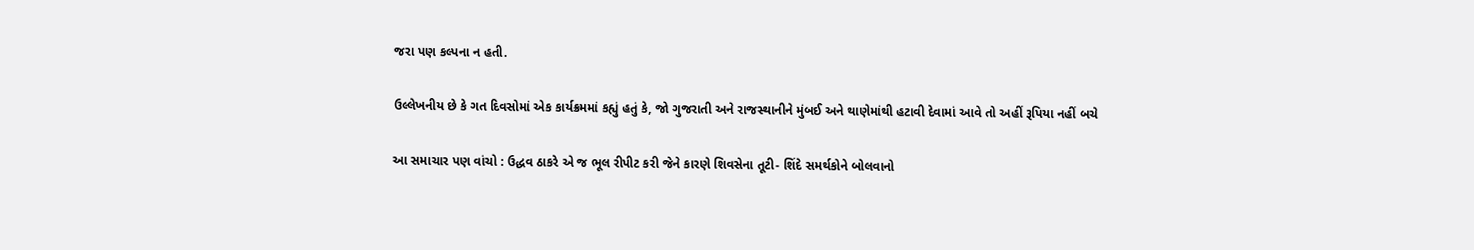જરા પણ કલ્પના ન હતી.

ઉલ્લેખનીય છે કે ગત દિવસોમાં એક કાર્યક્રમમાં કહ્યું હતું કે, જો ગુજરાતી અને રાજસ્થાનીને મુંબઈ અને થાણેમાંથી હટાવી દેવામાં આવે તો અહીં રૂપિયા નહીં બચે

આ સમાચાર પણ વાંચો : ઉદ્ધવ ઠાકરે એ જ ભૂલ રીપીટ કરી જેને કારણે શિવસેના તૂટી- શિંદે સમર્થકોને બોલવાનો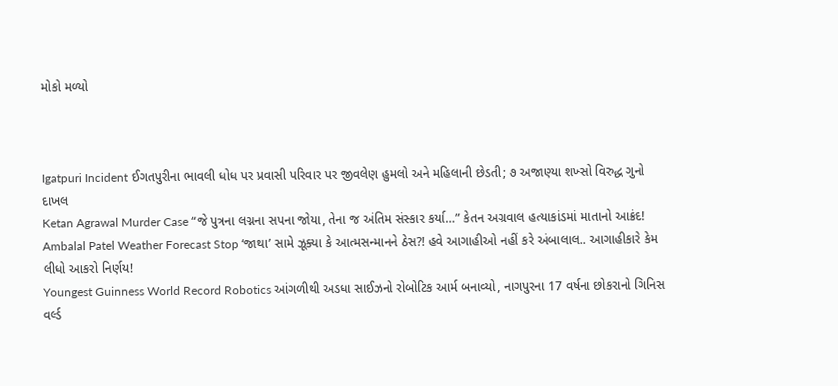મોકો મળ્યો



Igatpuri Incident ઈગતપુરીના ભાવલી ધોધ પર પ્રવાસી પરિવાર પર જીવલેણ હુમલો અને મહિલાની છેડતી; ૭ અજાણ્યા શખ્સો વિરુદ્ધ ગુનો દાખલ
Ketan Agrawal Murder Case “જે પુત્રના લગ્નના સપના જોયા, તેના જ અંતિમ સંસ્કાર કર્યા…” કેતન અગ્રવાલ હત્યાકાંડમાં માતાનો આક્રંદ!
Ambalal Patel Weather Forecast Stop ‘જાથા’ સામે ઝૂક્યા કે આત્મસન્માનને ઠેસ?! હવે આગાહીઓ નહીં કરે અંબાલાલ.. આગાહીકારે કેમ લીધો આકરો નિર્ણય!
Youngest Guinness World Record Robotics આંગળીથી અડધા સાઈઝનો રોબોટિક આર્મ બનાવ્યો, નાગપુરના 17 વર્ષના છોકરાનો ગિનિસ વર્લ્ડ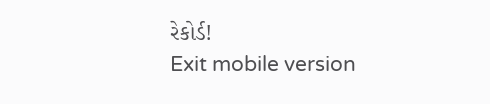રેકોર્ડ!
Exit mobile version